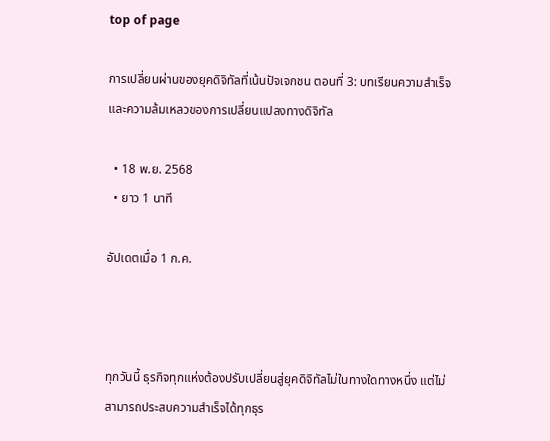top of page

การเปลี่ยนผ่านของยุคดิจิทัลที่เน้นปัจเจกชน ตอนที่ 3: บทเรียนความสำเร็จและความล้มเหลวของการเปลี่ยนแปลงทางดิจิทัล

  • 18 พ.ย. 2568
  • ยาว 1 นาที

อัปเดตเมื่อ 1 ก.ค.



ทุกวันนี้ ธุรกิจทุกแห่งต้องปรับเปลี่ยนสู่ยุคดิจิทัลไม่ในทางใดทางหนึ่ง แต่ไม่สามารถประสบความสำเร็จได้ทุกธุร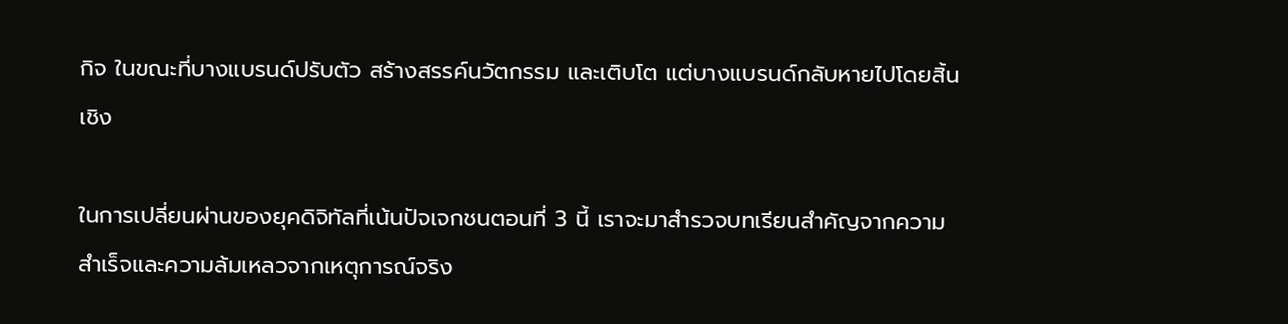กิจ ในขณะที่บางแบรนด์ปรับตัว สร้างสรรค์นวัตกรรม และเติบโต แต่บางแบรนด์กลับหายไปโดยสิ้นเชิง

ในการเปลี่ยนผ่านของยุคดิจิทัลที่เน้นปัจเจกชนตอนที่ 3 นี้ เราจะมาสำรวจบทเรียนสำคัญจากความสำเร็จและความล้มเหลวจากเหตุการณ์จริง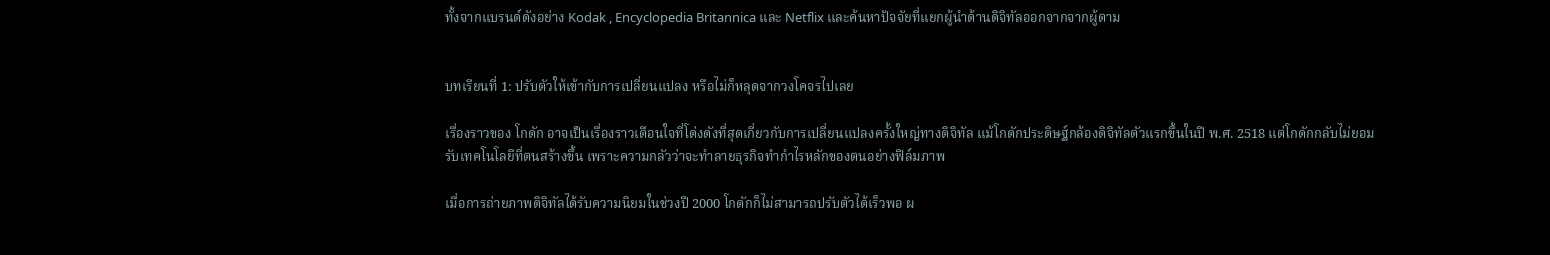ทั้งจากแบรนด์ดังอย่าง Kodak , Encyclopedia Britannica และ Netflix และค้นหาปัจจัยที่แยกผู้นำด้านดิจิทัลออกจากจากผู้ตาม


บทเรียนที่ 1: ปรับตัวให้เข้ากับการเปลี่ยนแปลง หรือไม่ก็หลุดจากวงโคจรไปเลย

เรื่องราวของ โกดัก อาจเป็นเรื่องราวเตือนใจที่โด่งดังที่สุดเกี่ยวกับการเปลี่ยนแปลงครั้งใหญ่ทางดิจิทัล แม้โกดักประดิษฐ์กล้องดิจิทัลตัวแรกขึ้นในปี พ.ศ. 2518 แต่โกดักกลับไม่ยอมรับเทคโนโลยีที่ตนสร้างขึ้น เพราะความกลัวว่าจะทำลายธุรกิจทำกำไรหลักของตนอย่างฟิล์มภาพ

เมื่อการถ่ายภาพดิจิทัลได้รับความนิยมในช่วงปี 2000 โกดักก็ไม่สามารถปรับตัวได้เร็วพอ ผ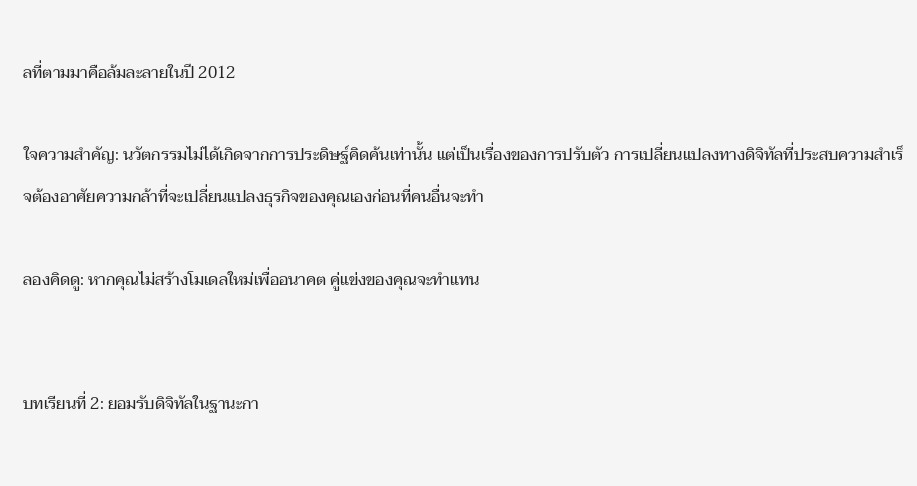ลที่ตามมาคือล้มละลายในปี 2012

ใจความสำคัญ: นวัตกรรมไม่ได้เกิดจากการประดิษฐ์คิดค้นเท่านั้น แต่เป็นเรื่องของการปรับตัว การเปลี่ยนแปลงทางดิจิทัลที่ประสบความสำเร็จต้องอาศัยความกล้าที่จะเปลี่ยนแปลงธุรกิจของคุณเองก่อนที่คนอื่นจะทำ

ลองคิดดู: หากคุณไม่สร้างโมเดลใหม่เพื่ออนาคต คู่แข่งของคุณจะทำแทน


บทเรียนที่ 2: ยอมรับดิจิทัลในฐานะกา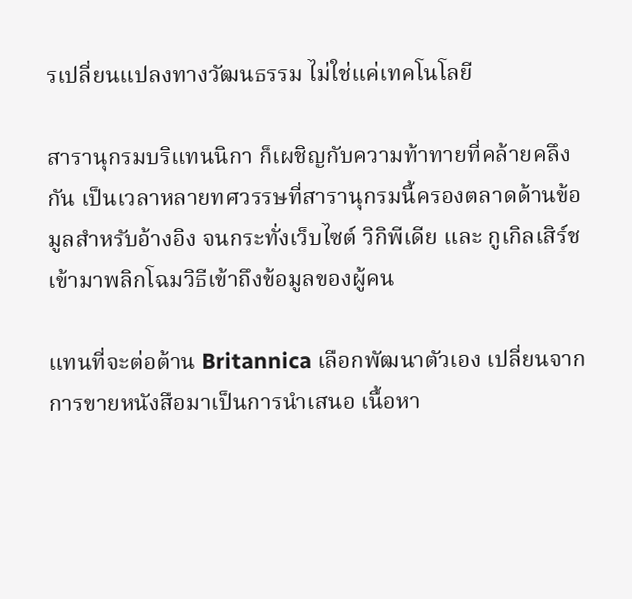รเปลี่ยนแปลงทางวัฒนธรรม ไม่ใช่แค่เทคโนโลยี

สารานุกรมบริแทนนิกา ก็เผชิญกับความท้าทายที่คล้ายคลึงกัน เป็นเวลาหลายทศวรรษที่สารานุกรมนี้ครองตลาดด้านข้อมูลสำหรับอ้างอิง จนกระทั่งเว็บไซต์ วิกิพีเดีย และ กูเกิลเสิร์ช เข้ามาพลิกโฉมวิธีเข้าถึงข้อมูลของผู้คน

แทนที่จะต่อต้าน Britannica เลือกพัฒนาตัวเอง เปลี่ยนจากการขายหนังสือมาเป็นการนำเสนอ เนื้อหา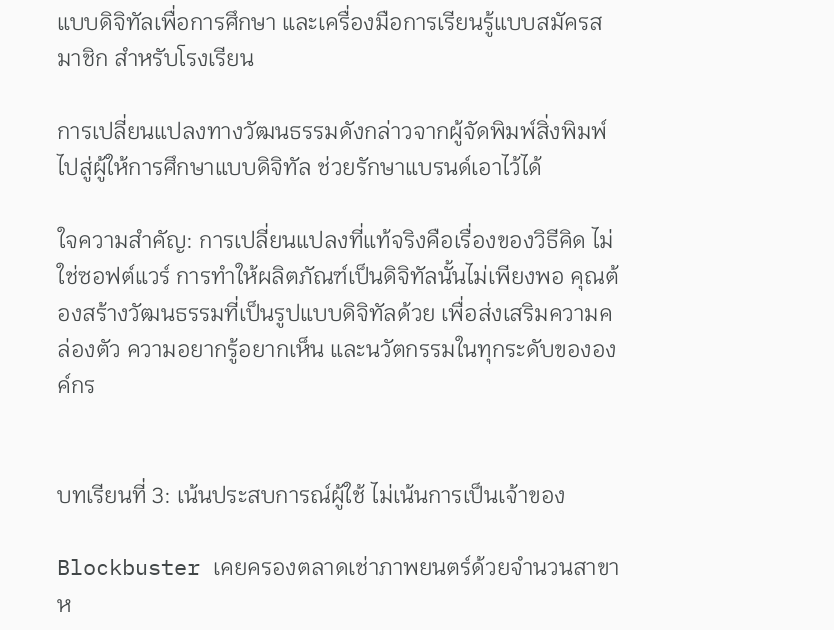แบบดิจิทัลเพื่อการศึกษา และเครื่องมือการเรียนรู้แบบสมัครสมาชิก สำหรับโรงเรียน

การเปลี่ยนแปลงทางวัฒนธรรมดังกล่าวจากผู้จัดพิมพ์สิ่งพิมพ์ไปสู่ผู้ให้การศึกษาแบบดิจิทัล ช่วยรักษาแบรนด์เอาไว้ได้

ใจความสำคัญ: การเปลี่ยนแปลงที่แท้จริงคือเรื่องของวิธีคิด ไม่ใช่ซอฟต์แวร์ การทำให้ผลิตภัณฑ์เป็นดิจิทัลนั้นไม่เพียงพอ คุณต้องสร้างวัฒนธรรมที่เป็นรูปแบบดิจิทัลด้วย เพื่อส่งเสริมความคล่องตัว ความอยากรู้อยากเห็น และนวัตกรรมในทุกระดับขององค์กร


บทเรียนที่ 3: เน้นประสบการณ์ผู้ใช้ ไม่เน้นการเป็นเจ้าของ

Blockbuster เคยครองตลาดเช่าภาพยนตร์ด้วยจำนวนสาขาห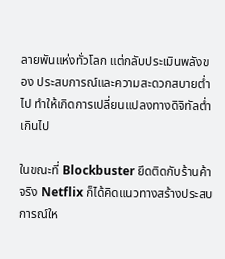ลายพันแห่งทั่วโลก แต่กลับประเมินพลังของ ประสบการณ์และความสะดวกสบายต่ำไป ทำให้เกิดการเปลี่ยนแปลงทางดิจิทัลต่ำเกินไป

ในขณะที่ Blockbuster ยึดติดกับร้านค้าจริง Netflix ก็ได้คิดแนวทางสร้างประสบการณ์ให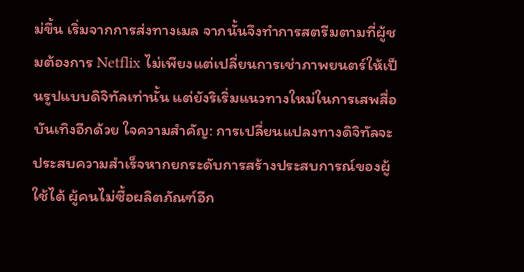ม่ขึ้น เริ่มจากการส่งทางเมล จากนั้นจึงทำการสตรีมตามที่ผู้ชมต้องการ Netflix ไม่เพียงแต่เปลี่ยนการเช่าภาพยนตร์ให้เป็นรูปแบบดิจิทัลเท่านั้น แต่ยังริเริ่มแนวทางใหม่ในการเสพสื่อบันเทิงอีกด้วย ใจความสำคัญ: การเปลี่ยนแปลงทางดิจิทัลจะประสบความสำเร็จหากยกระดับการสร้างประสบการณ์ของผู้ใช้ได้ ผู้คนไม่ซื้อผลิตภัณฑ์อีก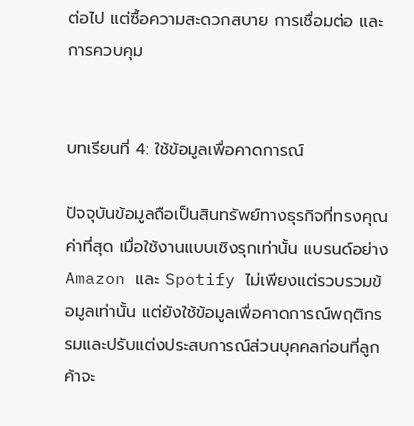ต่อไป แต่ซื้อความสะดวกสบาย การเชื่อมต่อ และการควบคุม


บทเรียนที่ 4: ใช้ข้อมูลเพื่อคาดการณ์

ปัจจุบันข้อมูลถือเป็นสินทรัพย์ทางธุรกิจที่ทรงคุณค่าที่สุด เมื่อใช้งานแบบเชิงรุกเท่านั้น แบรนด์อย่าง Amazon และ Spotify ไม่เพียงแต่รวบรวมข้อมูลเท่านั้น แต่ยังใช้ข้อมูลเพื่อคาดการณ์พฤติกรรมและปรับแต่งประสบการณ์ส่วนบุคคลก่อนที่ลูกค้าจะ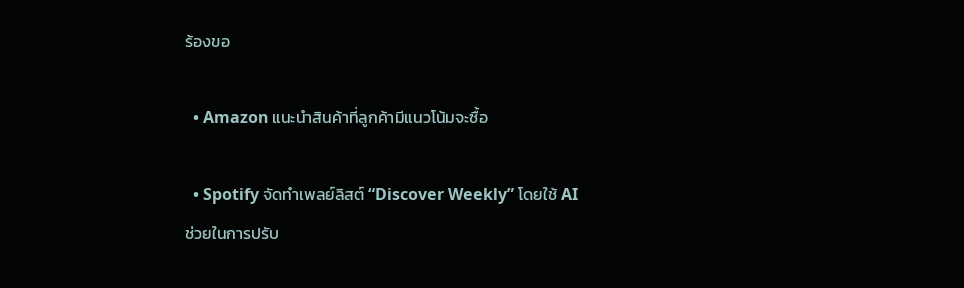ร้องขอ

  • Amazon แนะนำสินค้าที่ลูกค้ามีแนวโน้มจะซื้อ

  • Spotify จัดทำเพลย์ลิสต์ “Discover Weekly” โดยใช้ AI ช่วยในการปรับ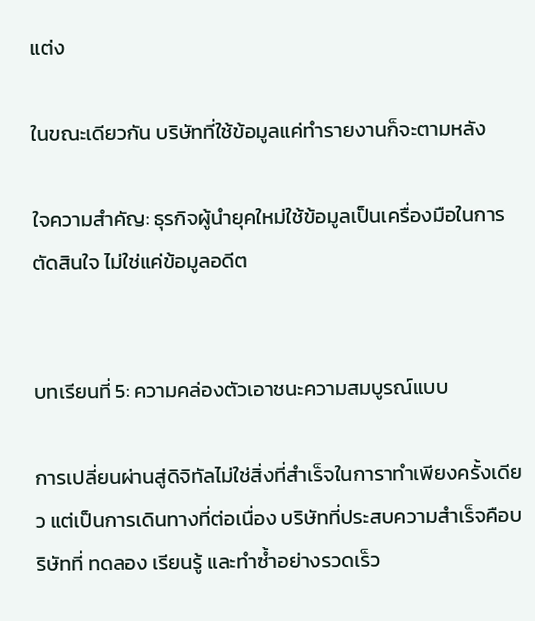แต่ง

ในขณะเดียวกัน บริษัทที่ใช้ข้อมูลแค่ทำรายงานก็จะตามหลัง

ใจความสำคัญ: ธุรกิจผู้นำยุคใหม่ใช้ข้อมูลเป็นเครื่องมือในการตัดสินใจ ไม่ใช่แค่ข้อมูลอดีต


บทเรียนที่ 5: ความคล่องตัวเอาชนะความสมบูรณ์แบบ

การเปลี่ยนผ่านสู่ดิจิทัลไม่ใช่สิ่งที่สำเร็จในการาทำเพียงครั้งเดียว แต่เป็นการเดินทางที่ต่อเนื่อง บริษัทที่ประสบความสำเร็จคือบริษัทที่ ทดลอง เรียนรู้ และทำซ้ำอย่างรวดเร็ว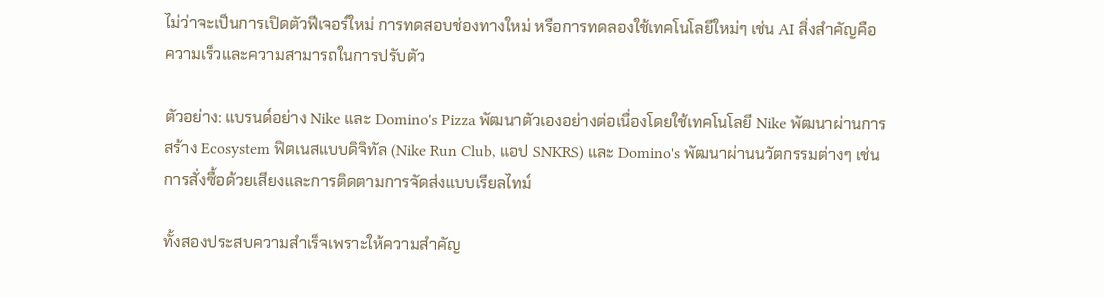ไม่ว่าจะเป็นการเปิดตัวฟีเจอร์ใหม่ การทดสอบช่องทางใหม่ หรือการทดลองใช้เทคโนโลยีใหม่ๆ เช่น AI สิ่งสำคัญคือ ความเร็วและความสามารถในการปรับตัว

ตัวอย่าง: แบรนด์อย่าง Nike และ Domino's Pizza พัฒนาตัวเองอย่างต่อเนื่องโดยใช้เทคโนโลยี Nike พัฒนาผ่านการสร้าง Ecosystem ฟิตเนสแบบดิจิทัล (Nike Run Club, แอป SNKRS) และ Domino's พัฒนาผ่านนวัตกรรมต่างๆ เช่น การสั่งซื้อด้วยเสียงและการติดตามการจัดส่งแบบเรียลไทม์

ทั้งสองประสบความสำเร็จเพราะให้ความสำคัญ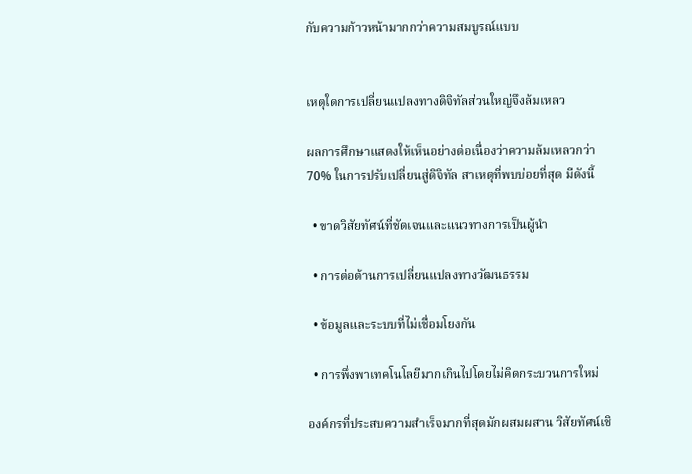กับความก้าวหน้ามากกว่าความสมบูรณ์แบบ


เหตุใดการเปลี่ยนแปลงทางดิจิทัลส่วนใหญ่จึงล้มเหลว

ผลการศึกษาแสดงให้เห็นอย่างต่อเนื่องว่าความล้มเหลวกว่า 70% ในการปรับเปลี่ยนสู่ดิจิทัล สาเหตุที่พบบ่อยที่สุด มีดังนี้

  • ขาดวิสัยทัศน์ที่ชัดเจนและแนวทางการเป็นผู้นำ

  • การต่อต้านการเปลี่ยนแปลงทางวัฒนธรรม

  • ข้อมูลและระบบที่ไม่เชื่อมโยงกัน

  • การพึ่งพาเทคโนโลยีมากเกินไปโดยไม่คิดกระบวนการใหม่

องค์กรที่ประสบความสำเร็จมากที่สุดมักผสมผสาน วิสัยทัศน์เชิ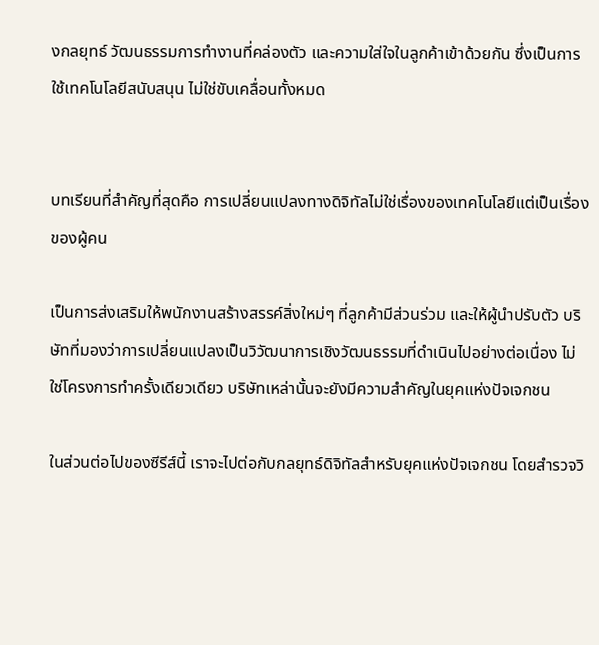งกลยุทธ์ วัฒนธรรมการทำงานที่คล่องตัว และความใส่ใจในลูกค้าเข้าด้วยกัน ซึ่งเป็นการใช้เทคโนโลยีสนับสนุน ไม่ใช่ขับเคลื่อนทั้งหมด


บทเรียนที่สำคัญที่สุดคือ การเปลี่ยนแปลงทางดิจิทัลไม่ใช่เรื่องของเทคโนโลยีแต่เป็นเรื่องของผู้คน

เป็นการส่งเสริมให้พนักงานสร้างสรรค์สิ่งใหม่ๆ ที่ลูกค้ามีส่วนร่วม และให้ผู้นำปรับตัว บริษัทที่มองว่าการเปลี่ยนแปลงเป็นวิวัฒนาการเชิงวัฒนธรรมที่ดำเนินไปอย่างต่อเนื่อง ไม่ใช่โครงการทำครั้งเดียวเดียว บริษัทเหล่านั้นจะยังมีความสำคัญในยุคแห่งปัจเจกชน

ในส่วนต่อไปของซีรีส์นี้ เราจะไปต่อกับกลยุทธ์ดิจิทัลสำหรับยุคแห่งปัจเจกชน โดยสำรวจวิ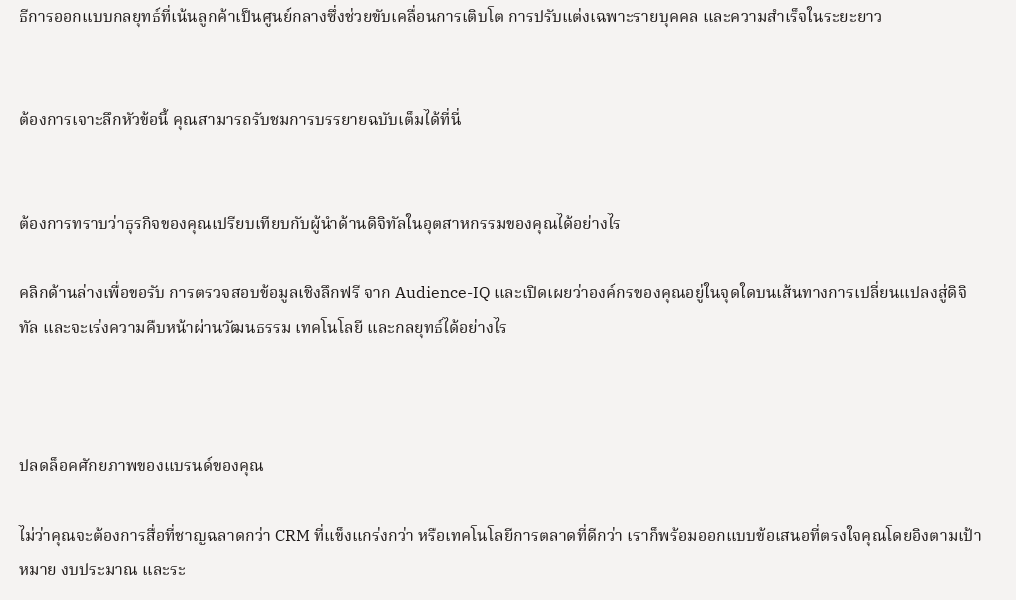ธีการออกแบบกลยุทธ์ที่เน้นลูกค้าเป็นศูนย์กลางซึ่งช่วยขับเคลื่อนการเติบโต การปรับแต่งเฉพาะรายบุคคล และความสำเร็จในระยะยาว


ต้องการเจาะลึกหัวข้อนี้ คุณสามารถรับชมการบรรยายฉบับเต็มได้ที่นี่


ต้องการทราบว่าธุรกิจของคุณเปรียบเทียบกับผู้นำด้านดิจิทัลในอุตสาหกรรมของคุณได้อย่างไร

คลิกด้านล่างเพื่อขอรับ การตรวจสอบข้อมูลเชิงลึกฟรี จาก Audience-IQ และเปิดเผยว่าองค์กรของคุณอยู่ในจุดใดบนเส้นทางการเปลี่ยนแปลงสู่ดิจิทัล และจะเร่งความคืบหน้าผ่านวัฒนธรรม เทคโนโลยี และกลยุทธ์ได้อย่างไร



ปลดล็อคศักยภาพของแบรนด์ของคุณ

ไม่ว่าคุณจะต้องการสื่อที่ชาญฉลาดกว่า CRM ที่แข็งแกร่งกว่า หรือเทคโนโลยีการตลาดที่ดีกว่า เราก็พร้อมออกแบบข้อเสนอที่ตรงใจคุณโดยอิงตามเป้าหมาย งบประมาณ และระ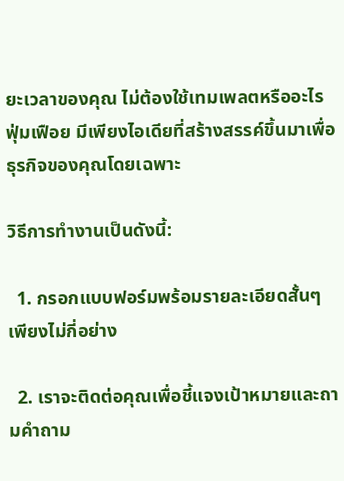ยะเวลาของคุณ ไม่ต้องใช้เทมเพลตหรืออะไรฟุ่มเฟือย มีเพียงไอเดียที่สร้างสรรค์ขึ้นมาเพื่อธุรกิจของคุณโดยเฉพาะ

วิธีการทำงานเป็นดังนี้:

  1. กรอกแบบฟอร์มพร้อมรายละเอียดสั้นๆ เพียงไม่กี่อย่าง

  2. เราจะติดต่อคุณเพื่อชี้แจงเป้าหมายและถามคำถาม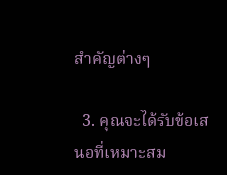สำคัญต่างๆ

  3. คุณจะได้รับข้อเสนอที่เหมาะสม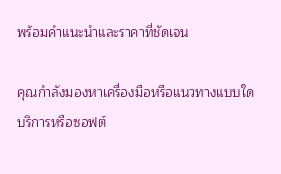พร้อมคำแนะนำและราคาที่ชัดเจน

คุณกำลังมองหาเครื่องมือหรือแนวทางแบบใด
บริการหรือซอฟต์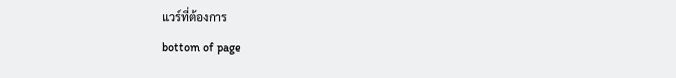แวร์ที่ต้องการ
bottom of page